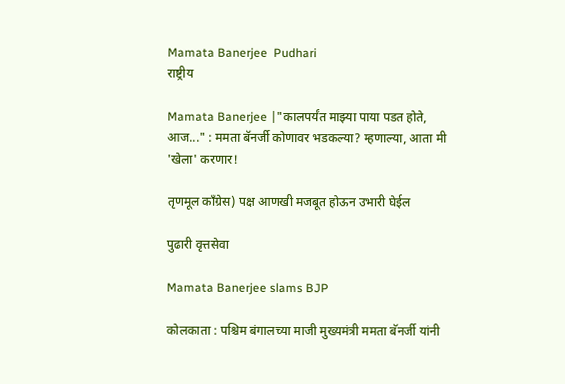Mamata Banerjee  Pudhari
राष्ट्रीय

Mamata Banerjee |"कालपर्यंत माझ्या पाया पडत होते, आज..." : ममता बॅनर्जी कोणावर भडकल्या? म्हणाल्या, आता मी 'खेला' करणार!

तृणमूल काँग्रेस) पक्ष आणखी मजबूत होऊन उभारी घेईल

पुढारी वृत्तसेवा

Mamata Banerjee slams BJP

कोलकाता : पश्चिम बंगालच्या माजी मुख्यमंत्री ममता बॅनर्जी यांनी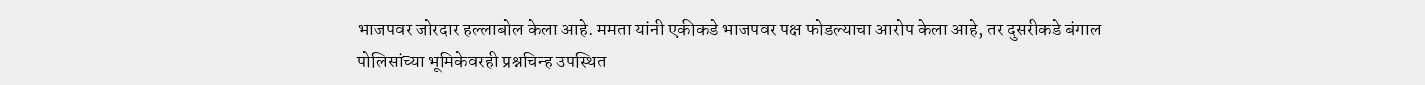भाजपवर जोरदार हल्लाबोल केला आहे. ममता यांनी एकीकडे भाजपवर पक्ष फोडल्याचा आरोप केला आहे, तर दुसरीकडे बंगाल पोलिसांच्या भूमिकेवरही प्रश्नचिन्ह उपस्थित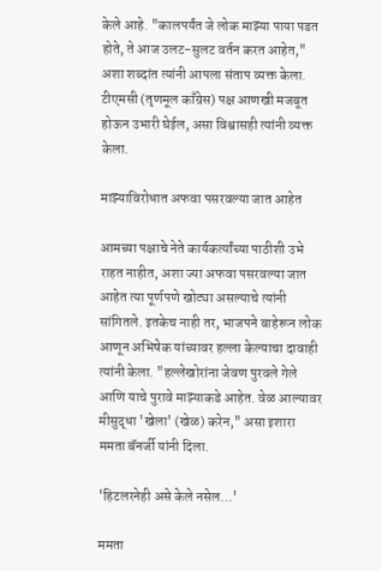केले आहे. "कालपर्यंत जे लोक माझ्या पाया पडत होते, ते आज उलट-सुलट वर्तन करत आहेत," अशा शब्दांत त्यांनी आपला संताप व्यक्त केला. टीएमसी (तृणमूल काँग्रेस) पक्ष आणखी मजबूत होऊन उभारी घेईल, असा विश्वासही त्यांनी व्यक्त केला.

माझ्‍याविरोधात अफवा पसरवल्‍या जात आहेत

आमच्या पक्षाचे नेते कार्यकर्त्यांच्या पाठीशी उभे राहत नाहीत, अशा ज्या अफवा पसरवल्या जात आहेत त्या पूर्णपणे खोट्या असल्याचे त्यांनी सांगितले. इतकेच नाही तर, भाजपने बाहेरून लोक आणून अभिषेक यांच्यावर हल्ला केल्याचा दावाही त्यांनी केला. "हल्लेखोरांना जेवण पुरवले गेले आणि याचे पुरावे माझ्याकडे आहेत. वेळ आल्यावर मीसुद्धा 'खेला' (खेळ) करेन," असा इशारा ममता बॅनर्जी यांनी दिला.

'हिटलरनेही असे केले नसेल...'

ममता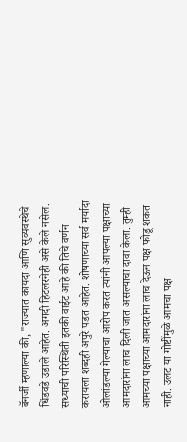बॅनर्जी म्हणाल्या की, "राज्यात कायदा आणि सुव्यवस्थेचे धिंडवडे उडाले आहेत. अगदी हिटलरनेही असे केले नसेल. सध्याची परिस्थिती इतकी वाईट आहे की तिचे वर्णन करायला शब्दही अपुरे पडत आहेत. शोषणाच्या सर्व मर्यादा ओलांडल्या गेल्याचा आरोप करत त्यांनी आपल्या पक्षाच्या आमदारांना लाच दिली जात असल्याचा दावा केला. तुम्ही आमच्या पक्षाच्या आमदारांना लाच देऊन पक्ष फोडू शकत नाही. उलट या गोष्टींमुळे आमचा पक्ष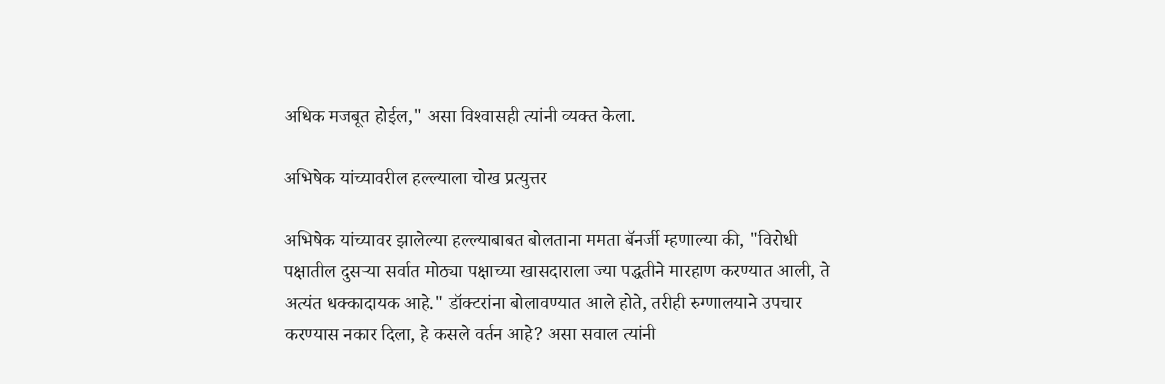अधिक मजबूत होईल," असा विश्‍वासही त्‍यांनी व्‍यक्‍त केला.

अभिषेक यांच्यावरील हल्ल्याला चोख प्रत्युत्तर

अभिषेक यांच्यावर झालेल्या हल्ल्याबाबत बोलताना ममता बॅनर्जी म्हणाल्या की, "विरोधी पक्षातील दुसऱ्या सर्वात मोठ्या पक्षाच्या खासदाराला ज्या पद्धतीने मारहाण करण्यात आली, ते अत्यंत धक्कादायक आहे." डॉक्टरांना बोलावण्यात आले होते, तरीही रुग्णालयाने उपचार करण्यास नकार दिला, हे कसले वर्तन आहे? असा सवाल त्यांनी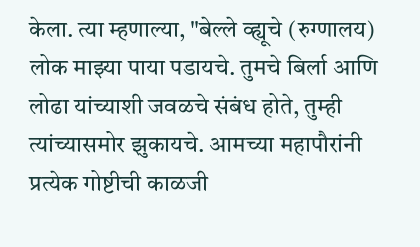केला. त्या म्हणाल्या, "बेल्ले व्ह्यूचे (रुग्णालय) लोक माझ्या पाया पडायचे. तुमचे बिर्ला आणि लोढा यांच्याशी जवळचे संबंध होते, तुम्ही त्यांच्यासमोर झुकायचे. आमच्या महापौरांनी प्रत्येक गोष्टीची काळजी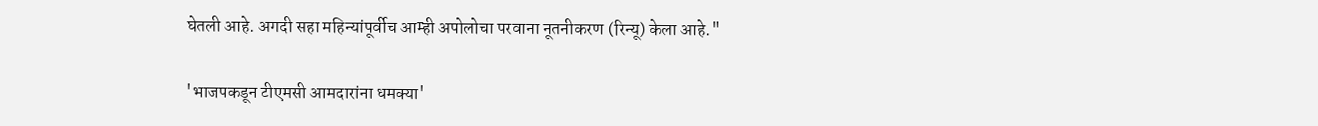घेतली आहे. अगदी सहा महिन्यांपूर्वीच आम्ही अपोलोचा परवाना नूतनीकरण (रिन्यू) केला आहे."

'भाजपकडून टीएमसी आमदारांना धमक्या'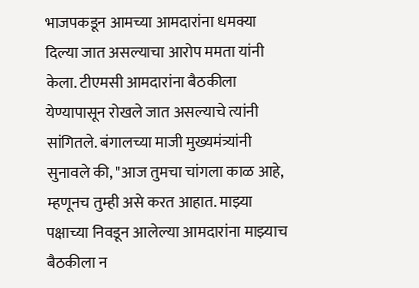भाजपकडून आमच्या आमदारांना धमक्या दिल्या जात असल्याचा आरोप ममता यांनी केला. टीएमसी आमदारांना बैठकीला येण्यापासून रोखले जात असल्याचे त्यांनी सांगितले. बंगालच्या माजी मुख्यमंत्र्यांनी सुनावले की, "आज तुमचा चांगला काळ आहे, म्हणूनच तुम्ही असे करत आहात. माझ्या पक्षाच्या निवडून आलेल्या आमदारांना माझ्याच बैठकीला न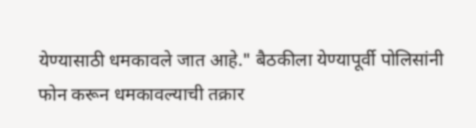येण्यासाठी धमकावले जात आहे." बैठकीला येण्यापूर्वी पोलिसांनी फोन करून धमकावल्याची तक्रार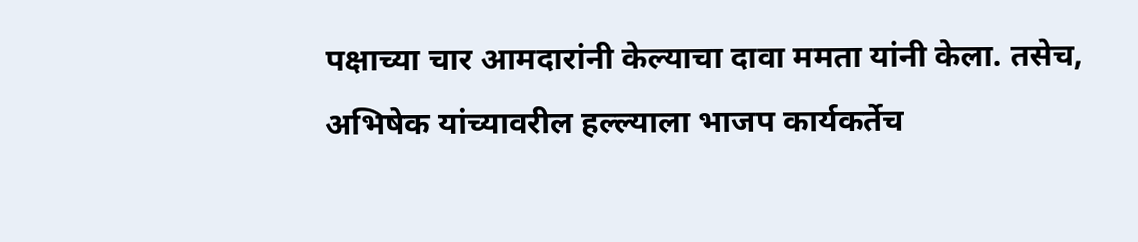पक्षाच्या चार आमदारांनी केल्याचा दावा ममता यांनी केला. तसेच, अभिषेक यांच्यावरील हल्ल्याला भाजप कार्यकर्तेच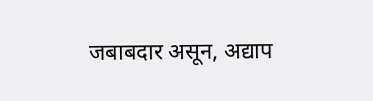जबाबदार असून, अद्याप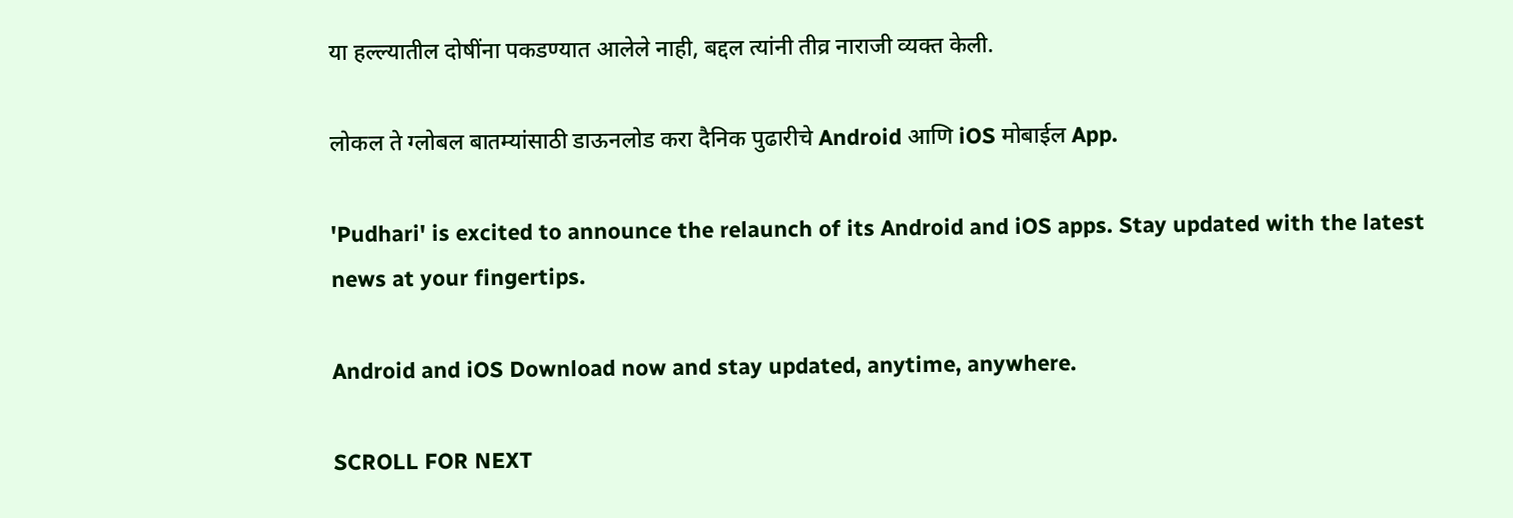या हल्ल्यातील दोषींना पकडण्यात आलेले नाही, बद्दल त्यांनी तीव्र नाराजी व्यक्त केली.

लोकल ते ग्लोबल बातम्यांसाठी डाऊनलोड करा दैनिक पुढारीचे Android आणि iOS मोबाईल App.

'Pudhari' is excited to announce the relaunch of its Android and iOS apps. Stay updated with the latest news at your fingertips.

Android and iOS Download now and stay updated, anytime, anywhere.

SCROLL FOR NEXT